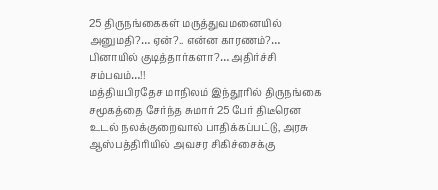25 திருநங்கைகள் மருத்துவமனையில் அனுமதி?… ஏன்?.. என்ன காரணம்?… பினாயில் குடித்தார்களா?… அதிர்ச்சி சம்பவம்…!!
மத்தியபிரதேச மாநிலம் இந்தூரில் திருநங்கை சமூகத்தை சேர்ந்த சுமார் 25 பேர் திடீரென உடல் நலக்குறைவால் பாதிக்கப்பட்டு, அரசு ஆஸ்பத்திரியில் அவசர சிகிச்சைக்கு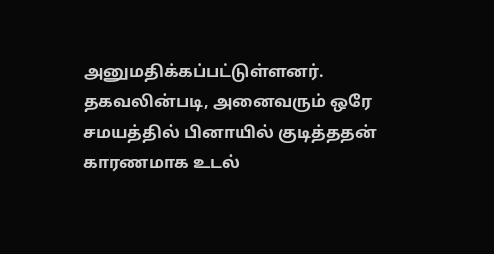அனுமதிக்கப்பட்டுள்ளனர். தகவலின்படி, அனைவரும் ஒரே சமயத்தில் பினாயில் குடித்ததன் காரணமாக உடல்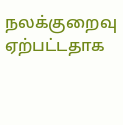நலக்குறைவு ஏற்பட்டதாக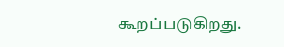கூறப்படுகிறது.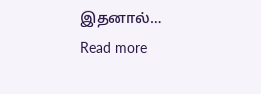இதனால்…
Read more